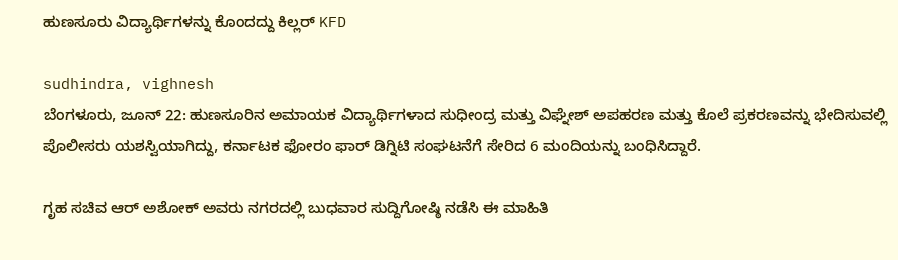ಹುಣಸೂರು ವಿದ್ಯಾರ್ಥಿಗಳನ್ನು ಕೊಂದದ್ದು ಕಿಲ್ಲರ್ KFD

sudhindra, vighnesh
ಬೆಂಗಳೂರು, ಜೂನ್ 22: ಹುಣಸೂರಿನ ಅಮಾಯಕ ವಿದ್ಯಾರ್ಥಿಗಳಾದ ಸುಧೀಂದ್ರ ಮತ್ತು ವಿಘ್ನೇಶ್ ಅಪಹರಣ ಮತ್ತು ಕೊಲೆ ಪ್ರಕರಣವನ್ನು ಭೇದಿಸುವಲ್ಲಿ ಪೊಲೀಸರು ಯಶಸ್ವಿಯಾಗಿದ್ದು, ಕರ್ನಾಟಕ ಫೋರಂ ಫಾರ್ ಡಿಗ್ನಿಟಿ ಸಂಘಟನೆಗೆ ಸೇರಿದ 6 ಮಂದಿಯನ್ನು ಬಂಧಿಸಿದ್ದಾರೆ.

ಗೃಹ ಸಚಿವ ಆರ್ ಅಶೋಕ್ ಅವರು ನಗರದಲ್ಲಿ ಬುಧವಾರ ಸುದ್ದಿಗೋಷ್ಠಿ ನಡೆಸಿ ಈ ಮಾಹಿತಿ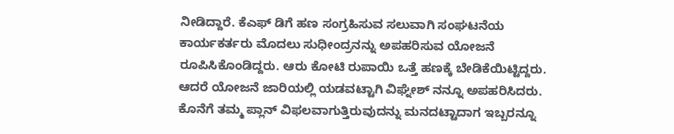ನೀಡಿದ್ದಾರೆ. ಕೆಎಫ್ ಡಿಗೆ ಹಣ ಸಂಗ್ರಹಿಸುವ ಸಲುವಾಗಿ ಸಂಘಟನೆಯ ಕಾರ್ಯಕರ್ತರು ಮೊದಲು ಸುಧೀಂದ್ರನನ್ನು ಅಪಹರಿಸುವ ಯೋಜನೆ ರೂಪಿಸಿಕೊಂಡಿದ್ದರು. ಆರು ಕೋಟಿ ರುಪಾಯಿ ಒತ್ತೆ ಹಣಕ್ಕೆ ಬೇಡಿಕೆಯಿಟ್ಟಿದ್ದರು. ಆದರೆ ಯೋಜನೆ ಜಾರಿಯಲ್ಲಿ ಯಡವಟ್ಟಾಗಿ ವಿಘ್ನೇಶ್ ನನ್ನೂ ಅಪಹರಿಸಿದರು. ಕೊನೆಗೆ ತಮ್ಮ ಪ್ಲಾನ್ ವಿಫಲವಾಗುತ್ತಿರುವುದನ್ನು ಮನದಟ್ಟಾದಾಗ ಇಬ್ಬರನ್ನೂ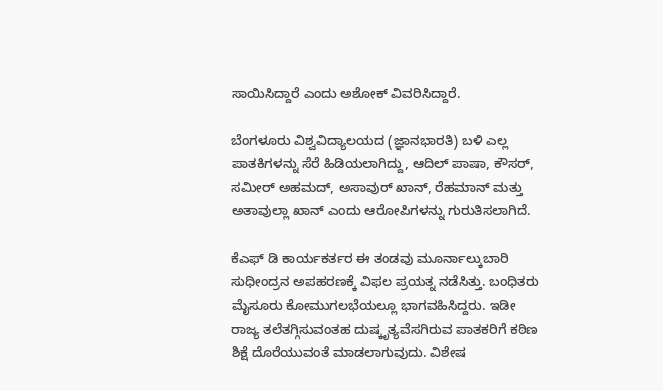ಸಾಯಿಸಿದ್ದಾರೆ ಎಂದು ಅಶೋಕ್ ವಿವರಿಸಿದ್ದಾರೆ.

ಬೆಂಗಳೂರು ವಿಶ್ವವಿದ್ಯಾಲಯದ (ಜ್ಞಾನಭಾರತಿ) ಬಳಿ ಎಲ್ಲ ಪಾತಕಿಗಳನ್ನು ಸೆರೆ ಹಿಡಿಯಲಾಗಿದ್ದು, ಆದಿಲ್ ಪಾಷಾ, ಕೌಸರ್, ಸಮೀರ್ ಅಹಮದ್, ಅಸಾವುರ್ ಖಾನ್, ರೆಹಮಾನ್ ಮತ್ತು ಅತಾವುಲ್ಲಾ ಖಾನ್ ಎಂದು ಆರೋಪಿಗಳನ್ನು ಗುರುತಿಸಲಾಗಿದೆ.

ಕೆಎಫ್ ಡಿ ಕಾರ್ಯಕರ್ತರ ಈ ತಂಡವು ಮೂರ್ನಾಲ್ಕುಬಾರಿ ಸುಧೀಂದ್ರನ ಅಪಹರಣಕ್ಕೆ ವಿಫಲ ಪ್ರಯತ್ನ ನಡೆಸಿತ್ತು. ಬಂಧಿತರು ಮೈಸೂರು ಕೋಮುಗಲಭೆಯಲ್ಲೂ ಭಾಗವಹಿಸಿದ್ದರು. ಇಡೀ ರಾಜ್ಯ ತಲೆತಗ್ಗಿಸುವಂತಹ ದುಷ್ಕೃತ್ಯವೆಸಗಿರುವ ಪಾತಕರಿಗೆ ಕಠಿಣ ಶಿಕ್ಷೆ ದೊರೆಯುವಂತೆ ಮಾಡಲಾಗುವುದು. ವಿಶೇಷ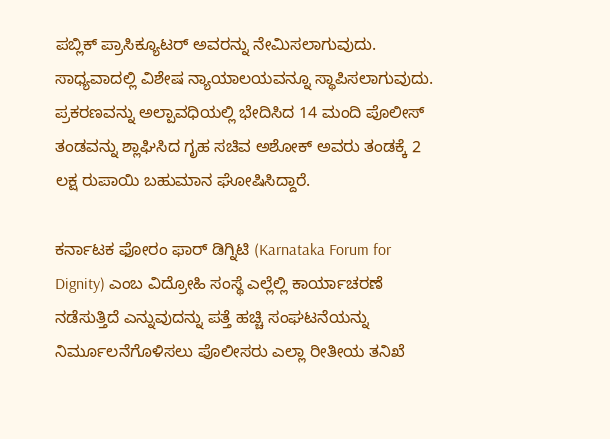ಪಬ್ಲಿಕ್ ಪ್ರಾಸಿಕ್ಯೂಟರ್ ಅವರನ್ನು ನೇಮಿಸಲಾಗುವುದು. ಸಾಧ್ಯವಾದಲ್ಲಿ ವಿಶೇಷ ನ್ಯಾಯಾಲಯವನ್ನೂ ಸ್ಥಾಪಿಸಲಾಗುವುದು. ಪ್ರಕರಣವನ್ನು ಅಲ್ಪಾವಧಿಯಲ್ಲಿ ಭೇದಿಸಿದ 14 ಮಂದಿ ಪೊಲೀಸ್ ತಂಡವನ್ನು ಶ್ಲಾಘಿಸಿದ ಗೃಹ ಸಚಿವ ಅಶೋಕ್ ಅವರು ತಂಡಕ್ಕೆ 2 ಲಕ್ಷ ರುಪಾಯಿ ಬಹುಮಾನ ಘೋಷಿಸಿದ್ದಾರೆ.

ಕರ್ನಾಟಕ ಫೋರಂ ಫಾರ್ ಡಿಗ್ನಿಟಿ (Karnataka Forum for Dignity) ಎಂಬ ವಿದ್ರೋಹಿ ಸಂಸ್ಥೆ ಎಲ್ಲೆಲ್ಲಿ ಕಾರ್ಯಾಚರಣೆ ನಡೆಸುತ್ತಿದೆ ಎನ್ನುವುದನ್ನು ಪತ್ತೆ ಹಚ್ಚಿ ಸಂಘಟನೆಯನ್ನು ನಿರ್ಮೂಲನೆಗೊಳಿಸಲು ಪೊಲೀಸರು ಎಲ್ಲಾ ರೀತೀಯ ತನಿಖೆ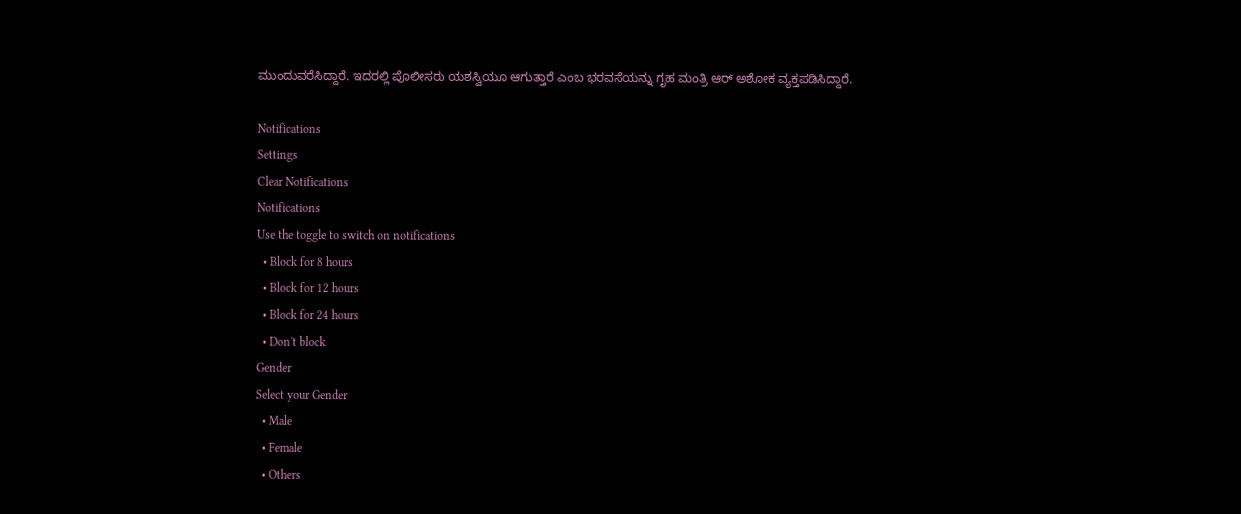ಮುಂದುವರೆಸಿದ್ದಾರೆ. ಇದರಲ್ಲಿ ಪೊಲೀಸರು ಯಶಸ್ವಿಯೂ ಆಗುತ್ತಾರೆ ಎಂಬ ಭರವಸೆಯನ್ನು ಗೃಹ ಮಂತ್ರಿ ಆರ್ ಅಶೋಕ ವ್ಯಕ್ತಪಡಿಸಿದ್ದಾರೆ.

Notifications
Settings
Clear Notifications
Notifications
Use the toggle to switch on notifications
  • Block for 8 hours
  • Block for 12 hours
  • Block for 24 hours
  • Don't block
Gender
Select your Gender
  • Male
  • Female
  • Others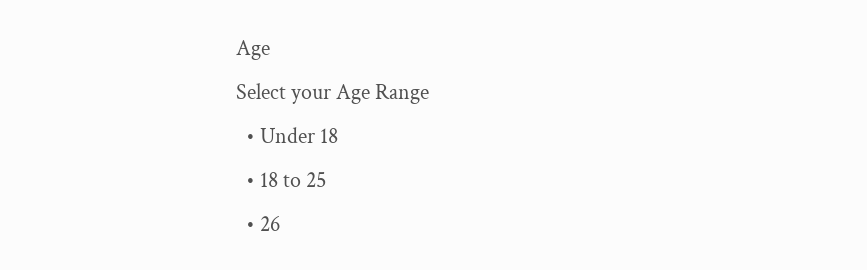Age
Select your Age Range
  • Under 18
  • 18 to 25
  • 26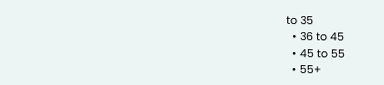to 35
  • 36 to 45
  • 45 to 55
  • 55+